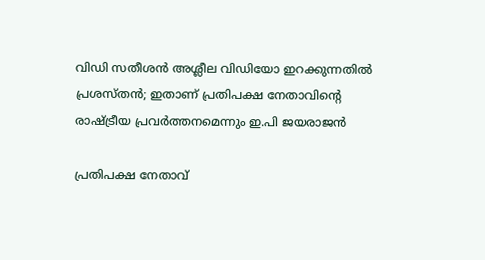വിഡി സതീശന്‍ അശ്ലീല വിഡിയോ ഇറക്കുന്നതില്‍ പ്രശസ്തന്‍; ഇതാണ് പ്രതിപക്ഷ നേതാവിന്റെ രാഷ്ട്രീയ പ്രവര്‍ത്തനമെന്നും ഇ.പി ജയരാജന്‍

പ്രതിപക്ഷ നേതാവ്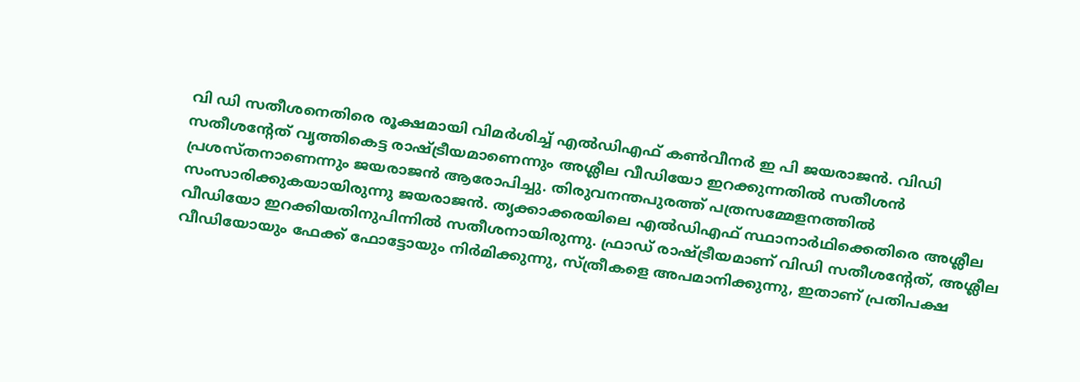വി ഡി സതീശനെതിരെ രൂക്ഷമായി വിമര്‍ശിച്ച് എല്‍ഡിഎഫ് കണ്‍വീനര്‍ ഇ പി ജയരാജന്‍. വിഡി സതീശന്റേത് വൃത്തികെട്ട രാഷ്ട്രീയമാണെന്നും അശ്ലീല വീഡിയോ ഇറക്കുന്നതില്‍ സതീശന്‍ പ്രശസ്തനാണെന്നും ജയരാജന്‍ ആരോപിച്ചു. തിരുവനന്തപുരത്ത് പത്രസമ്മേളനത്തില്‍ സംസാരിക്കുകയായിരുന്നു ജയരാജന്‍. തൃക്കാക്കരയിലെ എല്‍ഡിഎഫ് സ്ഥാനാര്‍ഥിക്കെതിരെ അശ്ലീല വീഡിയോ ഇറക്കിയതിനുപിന്നില്‍ സതീശനായിരുന്നു. ഫ്രാഡ് രാഷ്ട്രീയമാണ് വിഡി സതീശന്റേത്, അശ്ലീല വീഡിയോയും ഫേക്ക് ഫോട്ടോയും നിര്‍മിക്കുന്നു, സ്ത്രീകളെ അപമാനിക്കുന്നു, ഇതാണ് പ്രതിപക്ഷ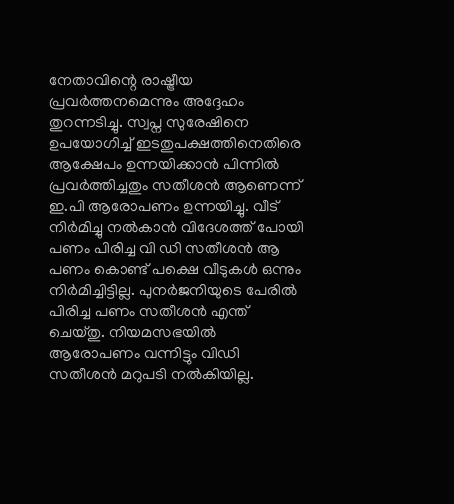നേതാവിന്റെ രാഷ്ട്രീയ പ്രവര്‍ത്തനമെന്നും അദ്ദേഹം തുറന്നടിച്ചു. സ്വപ്ന സുരേഷിനെ ഉപയോഗിച്ച് ഇടതുപക്ഷത്തിനെതിരെ ആക്ഷേപം ഉന്നയിക്കാന്‍ പിന്നില്‍ പ്രവര്‍ത്തിച്ചതും സതീശന്‍ ആണെന്ന് ഇ.പി ആരോപണം ഉന്നയിച്ചു. വീട് നിര്‍മിച്ചു നല്‍കാന്‍ വിദേശത്ത് പോയി പണം പിരിച്ച വി ഡി സതീശന്‍ ആ പണം കൊണ്ട് പക്ഷെ വീടുകള്‍ ഒന്നും നിര്‍മിച്ചിട്ടില്ല. പുനര്‍ജനിയുടെ പേരില്‍ പിരിച്ച പണം സതീശന്‍ എന്ത് ചെയ്തു. നിയമസഭയില്‍ ആരോപണം വന്നിട്ടും വിഡി സതീശന്‍ മറുപടി നല്‍കിയില്ല.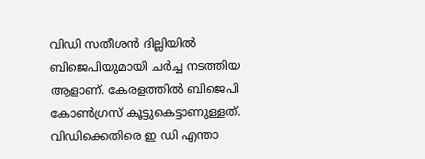വിഡി സതീശന്‍ ദില്ലിയില്‍ ബിജെപിയുമായി ചര്‍ച്ച നടത്തിയ ആളാണ്. കേരളത്തില്‍ ബിജെപി കോണ്‍ഗ്രസ് കൂട്ടുകെട്ടാണുള്ളത്. വിഡിക്കെതിരെ ഇ ഡി എന്താ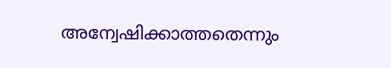അന്വേഷിക്കാത്തതെന്നും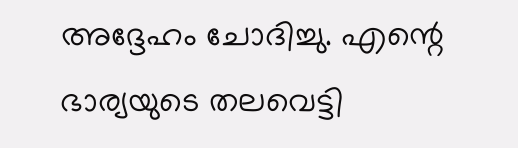അദ്ദേഹം ചോദിച്ചു. എന്റെ ഭാര്യയുടെ തലവെട്ടി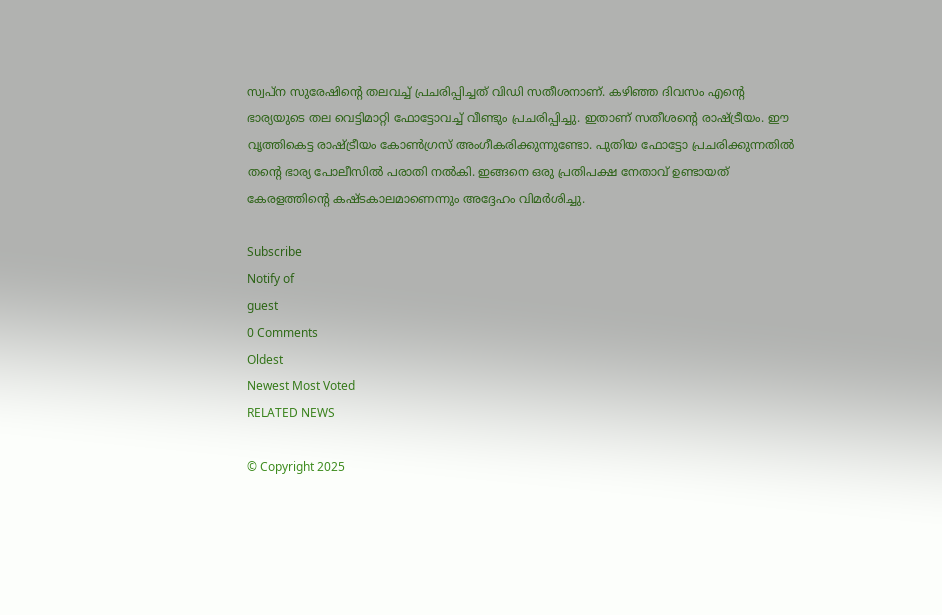സ്വപ്ന സുരേഷിന്റെ തലവച്ച് പ്രചരിപ്പിച്ചത് വിഡി സതീശനാണ്. കഴിഞ്ഞ ദിവസം എന്റെ ഭാര്യയുടെ തല വെട്ടിമാറ്റി ഫോട്ടോവച്ച് വീണ്ടും പ്രചരിപ്പിച്ചു. ഇതാണ് സതീശന്റെ രാഷ്ട്രീയം. ഈ വൃത്തികെട്ട രാഷ്ട്രീയം കോണ്‍ഗ്രസ് അംഗീകരിക്കുന്നുണ്ടോ. പുതിയ ഫോട്ടോ പ്രചരിക്കുന്നതില്‍ തന്റെ ഭാര്യ പോലീസില്‍ പരാതി നല്‍കി. ഇങ്ങനെ ഒരു പ്രതിപക്ഷ നേതാവ് ഉണ്ടായത് കേരളത്തിന്റെ കഷ്ടകാലമാണെന്നും അദ്ദേഹം വിമര്‍ശിച്ചു.

Subscribe
Notify of
guest
0 Comments
Oldest
Newest Most Voted
RELATED NEWS

© Copyright 2025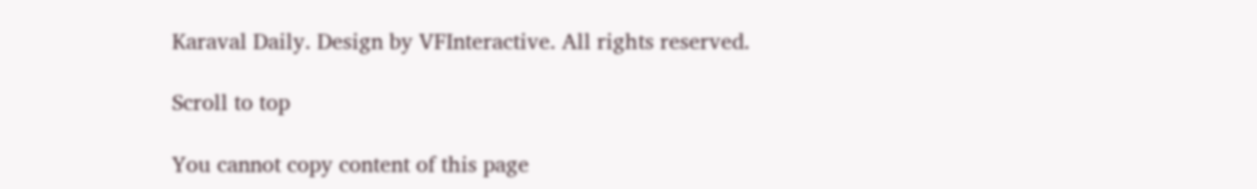Karaval Daily. Design by VFInteractive. All rights reserved.

Scroll to top

You cannot copy content of this page